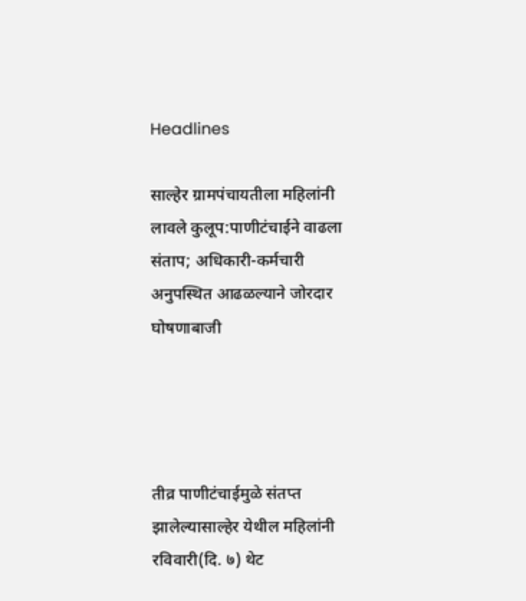Headlines

साल्हेर ग्रामपंचायतीला महिलांनी लावले कुलूप:पाणीटंचाईने वाढला संताप; अधिकारी-कर्मचारी अनुपस्थित आढळल्याने जोरदार घोषणाबाजी




तीव्र पाणीटंचाईमुळे संतप्त झालेल्यासाल्हेर येथील महिलांनी रविवारी(दि. ७) थेट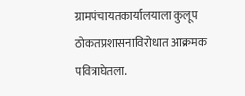ग्रामपंचायतकार्यालयाला कुलूप ठोकतप्रशासनाविरोधात आक्रमक पवित्राघेतला.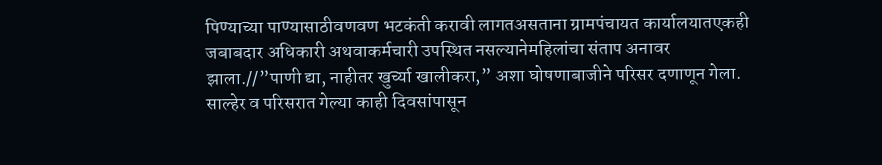पिण्याच्या पाण्यासाठीवणवण भटकंती करावी लागतअसताना ग्रामपंचायत कार्यालयातएकही जबाबदार अधिकारी अथवाकर्मचारी उपस्थित नसल्यानेमहिलांचा संताप अनावर झाला.//”पाणी द्या, नाहीतर खुर्च्या खालीकरा,” अशा घोषणाबाजीने परिसर दणाणून गेला. साल्हेर व परिसरात गेल्या काही दिवसांपासून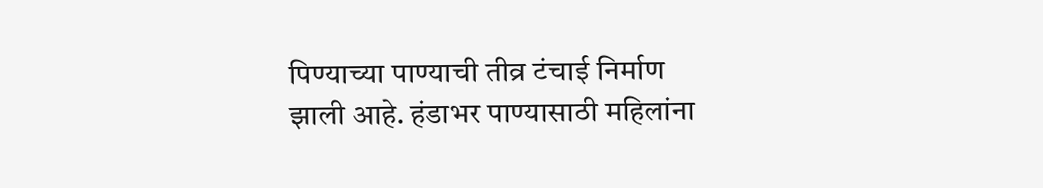पिण्याच्या पाण्याची तीव्र टंचाई निर्माण झाली आहे. हंडाभर पाण्यासाठी महिलांना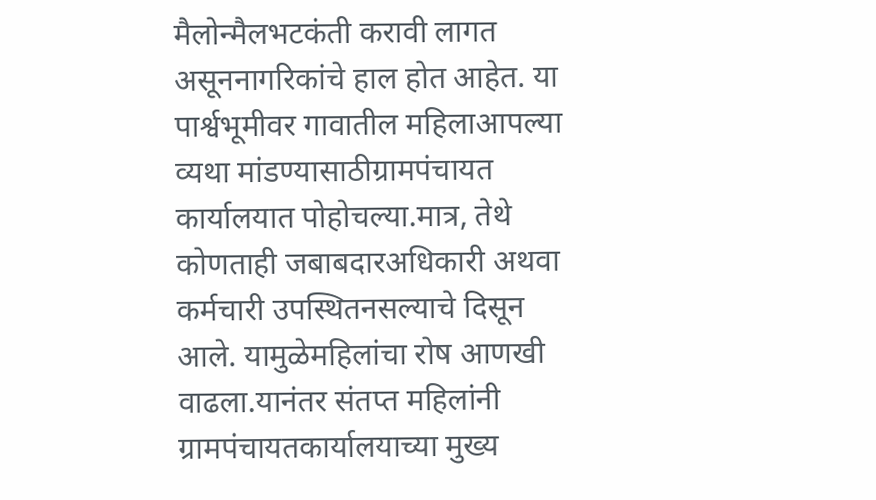मैलोन्मैलभटकंती करावी लागत असूननागरिकांचे हाल होत आहेत. या पार्श्वभूमीवर गावातील महिलाआपल्या व्यथा मांडण्यासाठीग्रामपंचायत कार्यालयात पोहोचल्या.मात्र, तेथे कोणताही जबाबदारअधिकारी अथवा कर्मचारी उपस्थितनसल्याचे दिसून आले. यामुळेमहिलांचा रोष आणखी वाढला.यानंतर संतप्त महिलांनी ग्रामपंचायतकार्यालयाच्या मुख्य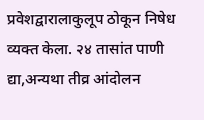प्रवेशद्वारालाकुलूप ठोकून निषेध व्यक्त केला. २४ तासांत पाणी द्या,अन्यथा तीव्र आंदोलन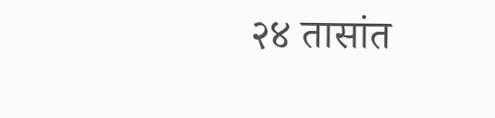२४ तासांत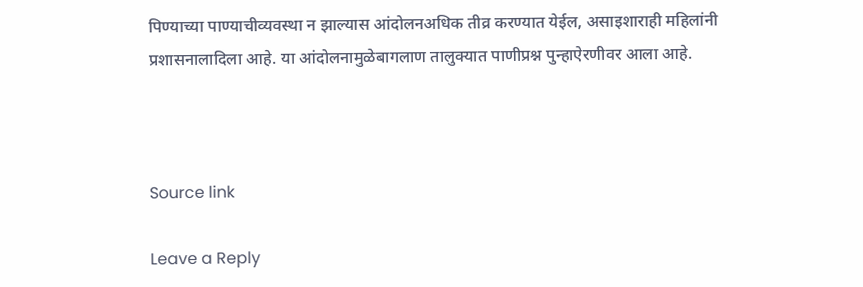पिण्याच्या पाण्याचीव्यवस्था न झाल्यास आंदोलनअधिक तीव्र करण्यात येईल, असाइशाराही महिलांनी प्रशासनालादिला आहे. या आंदोलनामुळेबागलाण तालुक्यात पाणीप्रश्न पुन्हाऐरणीवर आला आहे.



Source link

Leave a Reply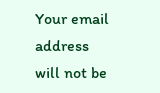Your email address will not be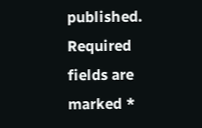published. Required fields are marked *